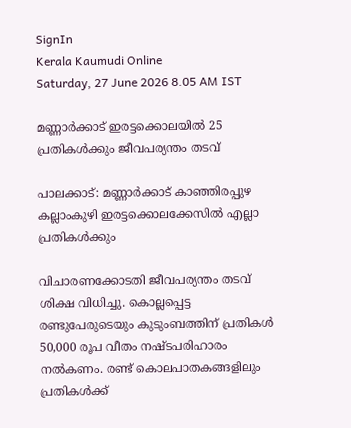SignIn
Kerala Kaumudi Online
Saturday, 27 June 2026 8.05 AM IST

മണ്ണാർക്കാട് ഇരട്ടക്കൊലയിൽ 25 പ്രതികൾക്കും ജീവപര്യന്തം തടവ്

പാലക്കാട്: മണ്ണാർക്കാട് കാഞ്ഞിരപ്പുഴ കല്ലാംകുഴി ഇരട്ടക്കൊലക്കേസിൽ എല്ലാ പ്രതികൾക്കും

വിചാരണക്കോടതി ജീവപര്യന്തം തടവ് ശിക്ഷ വിധിച്ചു. കൊല്ലപ്പെട്ട രണ്ടുപേരുടെയും കുടുംബത്തിന് പ്രതികൾ 50,000 രൂപ വീതം നഷ്ടപരിഹാരം നൽകണം. രണ്ട് കൊലപാതകങ്ങളിലും പ്രതികൾക്ക്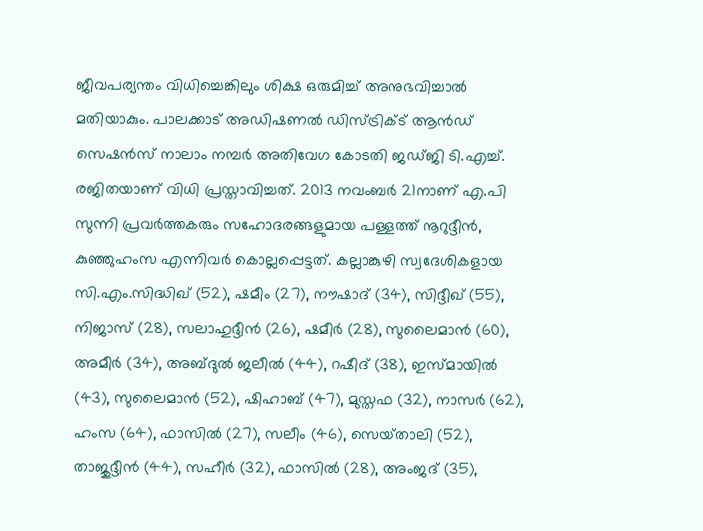ജീവപര്യന്തം വിധിച്ചെങ്കിലും ശിക്ഷ ഒരുമിച്ച് അനുഭവിച്ചാൽ മതിയാകും. പാലക്കാട് അഡിഷണൽ ഡിസ്ട്രിക്ട് ആൻഡ് സെഷൻസ് നാലാം നമ്പർ അതിവേഗ കോടതി ജഡ്ജി ടി.എച്ച്. രജിതയാണ് വിധി പ്രസ്താവിച്ചത്. 2013 നവംബർ 21നാണ് എ.പി സുന്നി പ്രവർത്തകരും സഹോദരങ്ങളുമായ പള്ളത്ത് നൂറുദ്ദീൻ, കുഞ്ഞുഹംസ എന്നിവർ കൊല്ലപ്പെട്ടത്. കല്ലാങ്കുഴി സ്വദേശികളായ സി.എം.സിദ്ധിഖ് (52), ഷമീം (27), നൗഷാദ് (34), സിദ്ദീഖ് (55), നിജാസ് (28), സലാഹുദ്ദീൻ (26), ഷമീർ (28), സുലൈമാൻ (60), അമീർ (34), അബ്ദുൽ ജലീൽ (44), റഷീദ് (38), ഇസ്മായിൽ (43), സുലൈമാൻ (52), ഷിഹാബ് (47), മുസ്തഫ (32), നാസർ (62), ഹംസ (64), ഫാസിൽ (27), സലീം (46), സെയ്‌താലി (52), താജുദ്ദീൻ (44), സഹീർ (32), ഫാസിൽ (28), അംജദ് (35),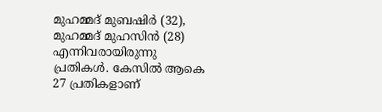മുഹമ്മദ് മുബഷിർ (32), മുഹമ്മദ് മുഹസിൻ (28) എന്നിവരായിരുന്നു പ്രതികൾ. കേസിൽ ആകെ 27 പ്രതികളാണ്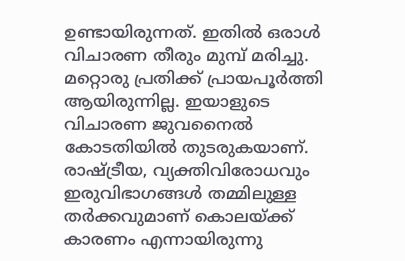ഉണ്ടായിരുന്നത്. ഇതിൽ ഒരാൾ വിചാരണ തീരും മുമ്പ് മരിച്ചു. മറ്റൊരു പ്രതിക്ക് പ്രായപൂർത്തി ആയിരുന്നില്ല. ഇയാളുടെ വിചാരണ ജുവനൈൽ കോടതിയിൽ തുടരുകയാണ്. രാഷ്ട്രീയ, വ്യക്തിവിരോധവും ഇരുവിഭാഗങ്ങൾ തമ്മിലുള്ള തർക്കവുമാണ് കൊലയ്ക്ക് കാരണം എന്നായിരുന്നു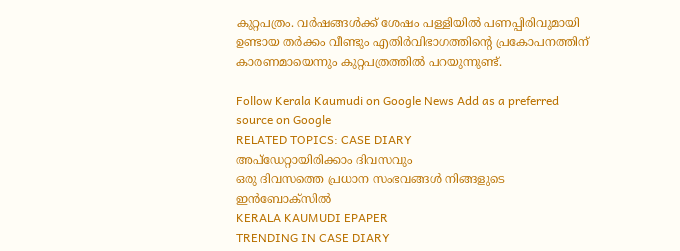കുറ്റപത്രം. വർഷങ്ങൾക്ക് ശേഷം പള്ളിയിൽ പണപ്പിരിവുമായി ഉണ്ടായ തർക്കം വീണ്ടും എതിർവിഭാഗത്തിന്റെ പ്രകോപനത്തിന് കാരണമായെന്നും കുറ്റപത്രത്തിൽ പറയുന്നുണ്ട്.

Follow Kerala Kaumudi on Google News Add as a preferred source on Google
RELATED TOPICS: CASE DIARY
അപ്ഡേറ്റായിരിക്കാം ദിവസവും
ഒരു ദിവസത്തെ പ്രധാന സംഭവങ്ങൾ നിങ്ങളുടെ ഇൻബോക്സിൽ
KERALA KAUMUDI EPAPER
TRENDING IN CASE DIARY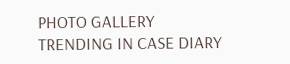PHOTO GALLERY
TRENDING IN CASE DIARY